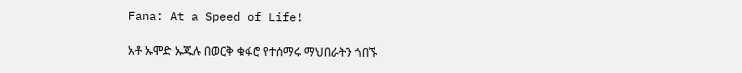Fana: At a Speed of Life!

አቶ ኡሞድ ኡጁሉ በወርቅ ቁፋሮ የተሰማሩ ማህበራትን ጎበኙ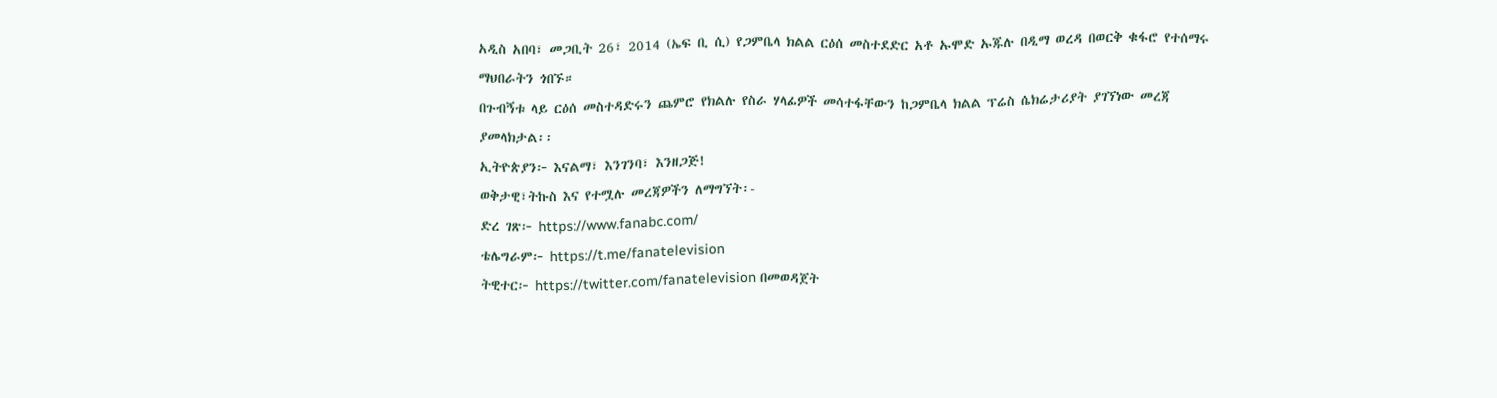አዲስ አበባ፣ መጋቢት 26፣ 2014 (ኤፍ ቢ ሲ) የጋምቤላ ክልል ርዕሰ መስተደድር አቶ ኡሞድ ኡጁሉ በዲማ ወረዳ በወርቅ ቁፋሮ የተሰማሩ ማህበራትን ጎበኙ።
በጉብኝቱ ላይ ርዕሰ መስተዳድሩን ጨምሮ የክልሉ የስራ ሃላፊዎች መሳተፋቸውን ከጋምቤላ ክልል ፕሬስ ሴክሬታሪያት ያገኘነው መረጃ ያመላክታል፡፡
ኢትዮጵያን፦ እናልማ፣ እንገንባ፣ እንዘጋጅ!
ወቅታዊ፣ትኩስ እና የተሟሉ መረጃዎችን ለማግኘት፡-
ድረ ገጽ፦ https://www.fanabc.com/
ቴሌግራም፦ https://t.me/fanatelevision
ትዊተር፦ https://twitter.com/fanatelevision በመወዳጀት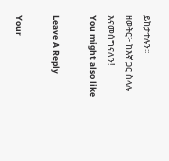ይከታተሉን፡፡
ዘወትር፦ ከእኛ ጋር ስላሉ እናመሰግናለን!
You might also like

Leave A Reply

Your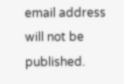email address will not be published.